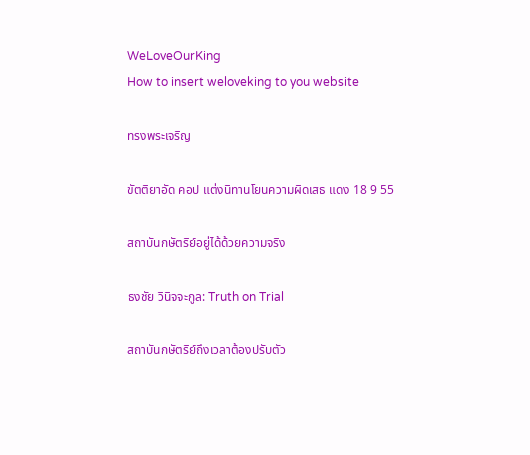WeLoveOurKing
How to insert weloveking to you website

ทรงพระเจริญ

ขัตติยาอัด คอป แต่งนิทานโยนความผิดเสธ แดง 18 9 55

สถาบันกษัตริย์อยู่ได้ด้วยความจริง

ธงชัย วินิจจะกูล: Truth on Trial

สถาบันกษัตริย์ถึงเวลาต้องปรับตัว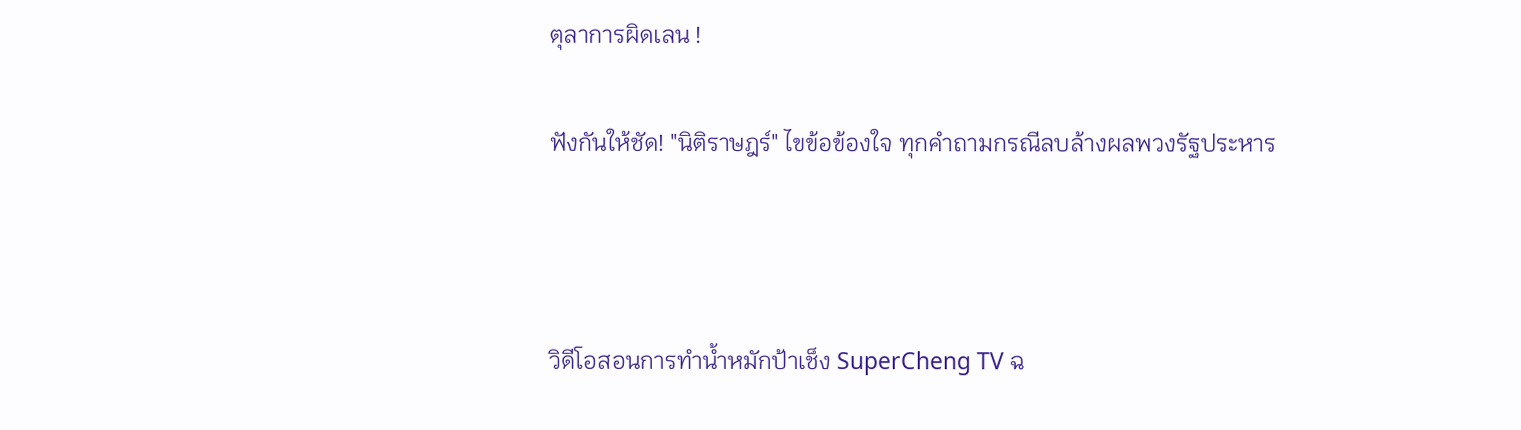ตุลาการผิดเลน !


ฟังกันให้ชัด! "นิติราษฎร์" ไขข้อข้องใจ ทุกคำถามกรณีลบล้างผลพวงรัฐประหาร





วิดีโอสอนการทำน้ำหมักป้าเช็ง SuperCheng TV ฉ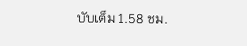บับเต็ม 1.58 ชม.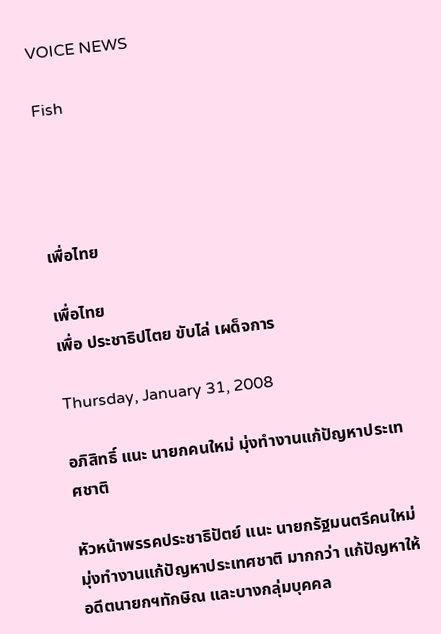VOICE NEWS

Fish




เพื่อไทย

เพื่อไทย
เพื่อ ประชาธิปไตย ขับไล่ เผด็จการ

Thursday, January 31, 2008

อภิสิทธิ์ แนะ นายกคนใหม่ มุ่งทำงานแก้ปัญหาประเทศชาติ

หัวหน้าพรรคประชาธิปัตย์ แนะ นายกรัฐมนตรีคนใหม่ มุ่งทำงานแก้ปัญหาประเทศชาติ มากกว่า แก้ปัญหาให้อดีตนายกฯทักษิณ และบางกลุ่มบุคคล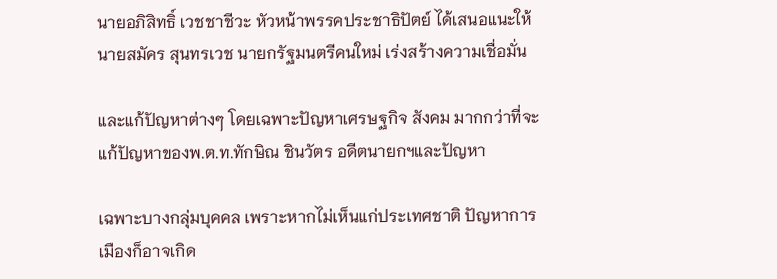นายอภิสิทธิ์ เวชชาชีวะ หัวหน้าพรรคประชาธิปัตย์ ได้เสนอแนะให้ นายสมัคร สุนทรเวช นายกรัฐมนตรีคนใหม่ เร่งสร้างความเชื่อมั่น

และแก้ปัญหาต่างๆ โดยเฉพาะปัญหาเศรษฐกิจ สังคม มากกว่าที่จะแก้ปัญหาของพ.ต.ท.ทักษิณ ชินวัตร อดีตนายกฯและปัญหา

เฉพาะบางกลุ่มบุคคล เพราะหากไม่เห็นแก่ประเทศชาติ ปัญหาการเมืองก็อาจเกิด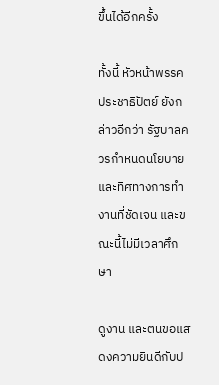ขึ้นได้อีกครั้ง

ทั้งนี้ หัวหน้าพรรคประชาธิปัตย์ ยังกล่าวอีกว่า รัฐบาลควรกำหนดนโยบายและทิศทางการทำงานที่ชัดเจน และขณะนี้ไม่มีเวลาศึกษา

ดูงาน และตนขอแสดงความยินดีกับป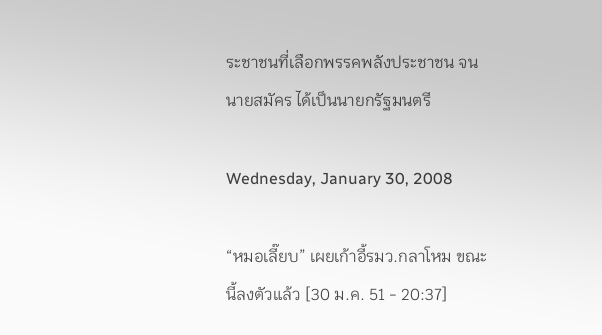ระชาชนที่เลือกพรรคพลังประชาชน จนนายสมัคร ได้เป็นนายกรัฐมนตรี

Wednesday, January 30, 2008

“หมอเลี๊ยบ” เผยเก้าอี้รมว.กลาโหม ขณะนี้ลงตัวแล้ว [30 ม.ค. 51 - 20:37]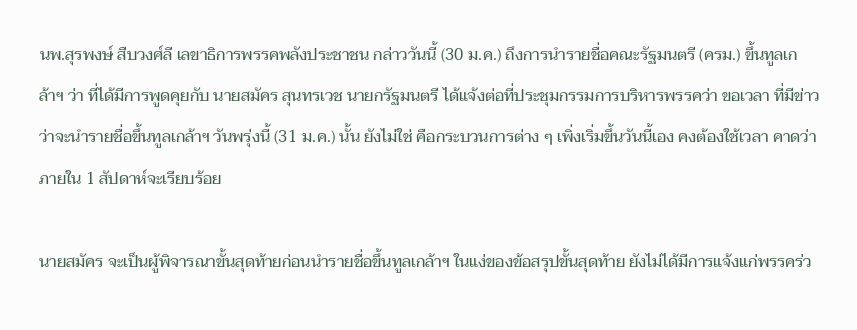นพ.สุรพงษ์ สืบวงศ์ลี เลขาธิการพรรคพลังประชาชน กล่าววันนี้ (30 ม.ค.) ถึงการนำรายชื่อคณะรัฐมนตรี (ครม.) ขึ้นทูลเกล้าฯ ว่า ที่ได้มีการพูดคุยกับ นายสมัคร สุนทรเวช นายกรัฐมนตรี ได้แจ้งต่อที่ประชุมกรรมการบริหารพรรคว่า ขอเวลา ที่มีข่าวว่าจะนำรายชื่อขึ้นทูลเกล้าฯ วันพรุ่งนี้ (31 ม.ค.) นั้น ยังไม่ใช่ คือกระบวนการต่าง ๆ เพิ่งเริ่มขึ้นวันนี้เอง คงต้องใช้เวลา คาดว่าภายใน 1 สัปดาห์จะเรียบร้อย

นายสมัคร จะเป็นผู้พิจารณาขั้นสุดท้ายก่อนนำรายชื่อขึ้นทูลเกล้าฯ ในแง่ของข้อสรุปขั้นสุดท้าย ยังไม่ได้มีการแจ้งแก่พรรคร่ว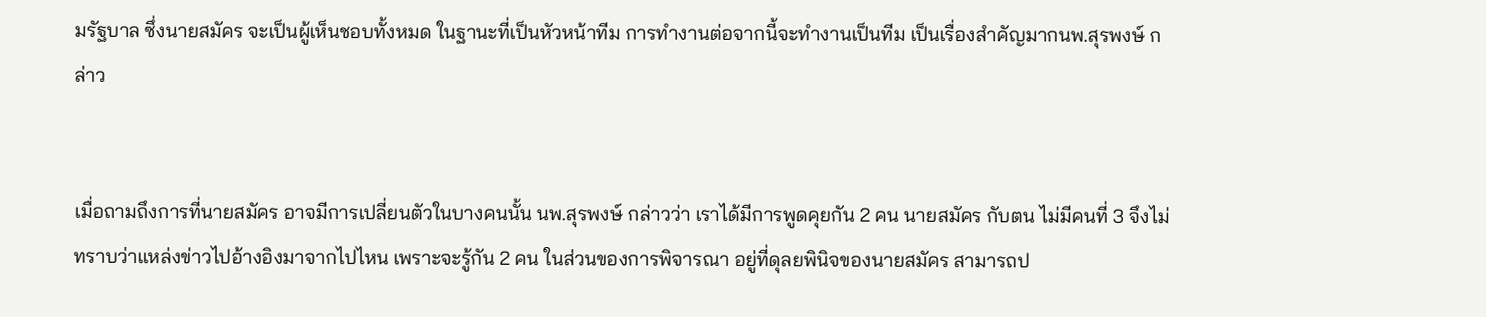มรัฐบาล ซึ่งนายสมัคร จะเป็นผู้เห็นชอบทั้งหมด ในฐานะที่เป็นหัวหน้าทีม การทำงานต่อจากนี้จะทำงานเป็นทีม เป็นเรื่องสำคัญมากนพ.สุรพงษ์ กล่าว


เมื่อถามถึงการที่นายสมัคร อาจมีการเปลี่ยนตัวในบางคนนั้น นพ.สุรพงษ์ กล่าวว่า เราได้มีการพูดคุยกัน 2 คน นายสมัคร กับตน ไม่มีคนที่ 3 จึงไม่ทราบว่าแหล่งข่าวไปอ้างอิงมาจากไปไหน เพราะจะรู้กัน 2 คน ในส่วนของการพิจารณา อยู่ที่ดุลยพินิจของนายสมัคร สามารถป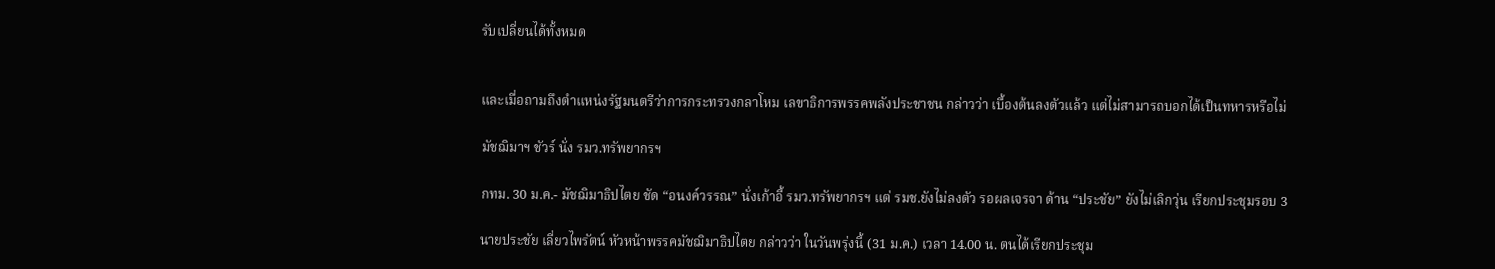รับเปลี่ยนได้ทั้งหมด


และเมื่อถามถึงตำแหน่งรัฐมนตรีว่าการกระทรวงกลาโหม เลขาธิการพรรคพลังประชาชน กล่าวว่า เบื้องต้นลงตัวแล้ว แต่ไม่สามารถบอกได้เป็นทหารหรือไม่

มัชฌิมาฯ ชัวร์ นั่ง รมว.ทรัพยากรฯ

กทม. 30 ม.ค.- มัชฌิมาธิปไตย ชัด “อนงค์วรรณ” นั่งเก้าอี้ รมว.ทรัพยากรฯ แต่ รมช.ยังไม่ลงตัว รอผลเจรจา ด้าน “ประชัย” ยังไม่เลิกวุ่น เรียกประชุมรอบ 3

นายประชัย เลี่ยวไพรัตน์ หัวหน้าพรรคมัชฌิมาธิปไตย กล่าวว่า ในวันพรุ่งนี้ (31 ม.ค.) เวลา 14.00 น. ตนได้เรียกประชุม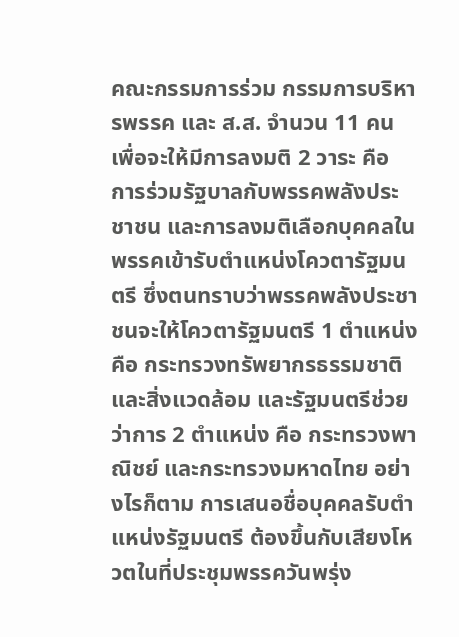คณะกรรมการร่วม กรรมการบริหารพรรค และ ส.ส. จำนวน 11 คน เพื่อจะให้มีการลงมติ 2 วาระ คือ การร่วมรัฐบาลกับพรรคพลังประชาชน และการลงมติเลือกบุคคลในพรรคเข้ารับตำแหน่งโควตารัฐมนตรี ซึ่งตนทราบว่าพรรคพลังประชาชนจะให้โควตารัฐมนตรี 1 ตำแหน่ง คือ กระทรวงทรัพยากรธรรมชาติและสิ่งแวดล้อม และรัฐมนตรีช่วยว่าการ 2 ตำแหน่ง คือ กระทรวงพาณิชย์ และกระทรวงมหาดไทย อย่างไรก็ตาม การเสนอชื่อบุคคลรับตำแหน่งรัฐมนตรี ต้องขึ้นกับเสียงโหวตในที่ประชุมพรรควันพรุ่ง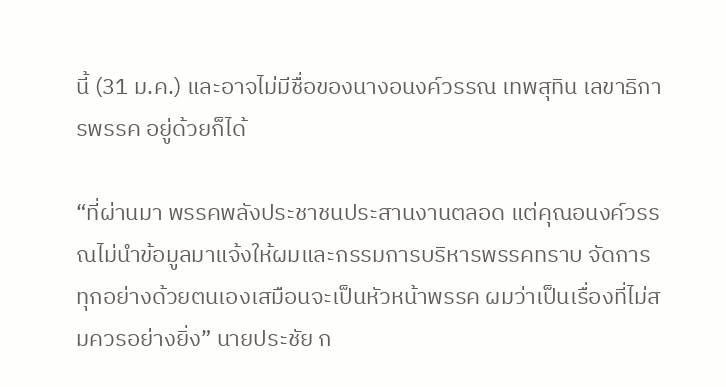นี้ (31 ม.ค.) และอาจไม่มีชื่อของนางอนงค์วรรณ เทพสุทิน เลขาธิการพรรค อยู่ด้วยก็ได้

“ที่ผ่านมา พรรคพลังประชาชนประสานงานตลอด แต่คุณอนงค์วรรณไม่นำข้อมูลมาแจ้งให้ผมและกรรมการบริหารพรรคทราบ จัดการทุกอย่างด้วยตนเองเสมือนจะเป็นหัวหน้าพรรค ผมว่าเป็นเรื่องที่ไม่สมควรอย่างยิ่ง” นายประชัย ก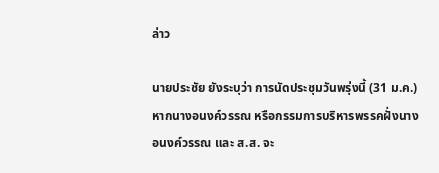ล่าว

นายประชัย ยังระบุว่า การนัดประชุมวันพรุ่งนี้ (31 ม.ค.) หากนางอนงค์วรรณ หรือกรรมการบริหารพรรคฝั่งนางอนงค์วรรณ และ ส.ส. จะ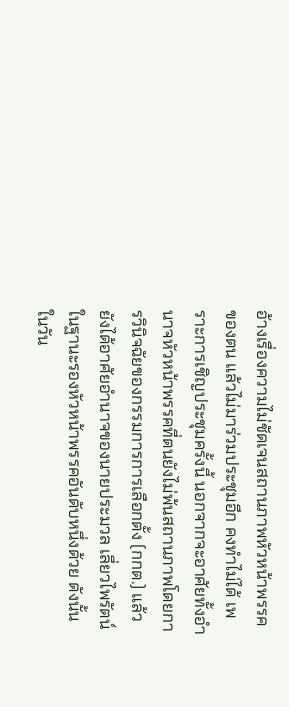อ้างเรื่องความไม่ชัดเจนสถานภาพหัวหน้าพรรคของตน แล้วไม่มาร่วมประชุมอีก คงทำไม่ได้ เพราะการเชิญประชุมครั้งนี้ นอกจากจะอาศัยทั้งอำนาจหัวหน้าพรรคที่ตนยังไม่พ้นสถานภาพโดยการวินิจฉัยของกรรมการการเลือกตั้ง (กกต.) แล้ว ยังได้อาศัยอำนาจของนายประมวล เลี่ยวไพรัตน์ ในฐานะรองหัวหน้าพรรคอันดับหนึ่งด้วย ดังนั้น ในวัน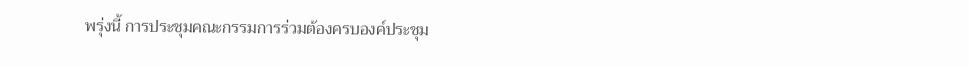พรุ่งนี้ การประชุมคณะกรรมการร่วมต้องครบองค์ประชุม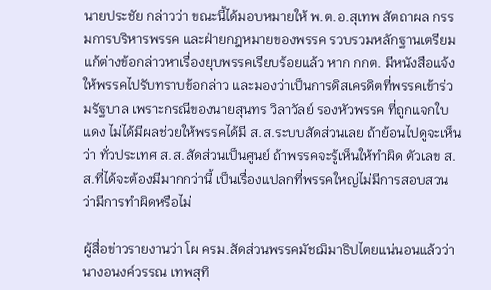นายประชัย กล่าวว่า ขณะนี้ได้มอบหมายให้ พ.ต.อ.สุเทพ สัตถาผล กรรมการบริหารพรรค และฝ่ายกฎหมายของพรรค รวบรวมหลักฐานเตรียมแก้ต่างข้อกล่าวหาเรื่องยุบพรรคเรียบร้อยแล้ว หาก กกต. มีหนังสือแจ้งให้พรรคไปรับทราบข้อกล่าว และมองว่าเป็นการดิสเครดิตที่พรรคเข้าร่วมรัฐบาล เพราะกรณีของนายสุนทร วิลาวัลย์ รองหัวพรรค ที่ถูกแจกใบแดง ไม่ได้มีผลช่วยให้พรรคได้มี ส.ส.ระบบสัดส่วนเลย ถ้าย้อนไปดูจะเห็นว่า ทั่วประเทศ ส.ส.สัดส่วนเป็นศูนย์ ถ้าพรรคจะรู้เห็นให้ทำผิด ตัวเลข ส.ส.ที่ได้จะต้องมีมากกว่านี้ เป็นเรื่องแปลกที่พรรคใหญ่ไม่มีการสอบสวนว่ามีการทำผิดหรือไม่

ผู้สื่อข่าวรายงานว่า โผ ครม.สัดส่วนพรรคมัชฌิมาธิปไตยแน่นอนแล้วว่า นางอนงค์วรรณ เทพสุทิ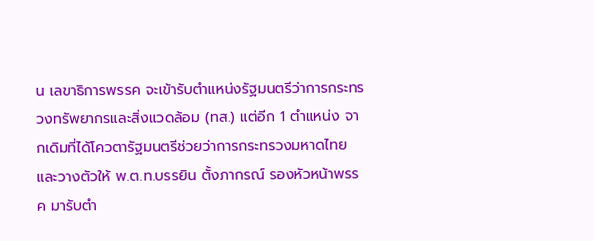น เลขาธิการพรรค จะเข้ารับตำแหน่งรัฐมนตรีว่าการกระทรวงทรัพยากรและสิ่งแวดล้อม (ทส.) แต่อีก 1 ตำแหน่ง จากเดิมที่ได้โควตารัฐมนตรีช่วยว่าการกระทรวงมหาดไทย และวางตัวให้ พ.ต.ท.บรรยิน ตั้งภากรณ์ รองหัวหน้าพรรค มารับตำ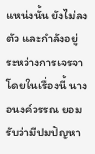แหน่งนั้น ยังไม่ลงตัว และกำลังอยู่ระหว่างการเจรจา โดยในเรื่องนี้ นางอนงค์วรรณ ยอมรับว่ามีปมปัญหา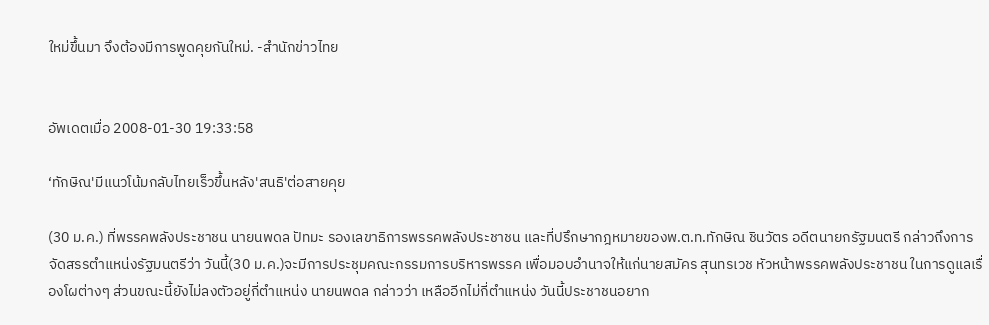ใหม่ขึ้นมา จึงต้องมีการพูดคุยกันใหม่. -สำนักข่าวไทย


อัพเดตเมื่อ 2008-01-30 19:33:58

‘ทักษิณ'มีแนวโน้มกลับไทยเร็วขึ้นหลัง'สนธิ'ต่อสายคุย

(30 ม.ค.) ที่พรรคพลังประชาชน นายนพดล ปัทมะ รองเลขาธิการพรรคพลังประชาชน และที่ปรึกษากฎหมายของพ.ต.ท.ทักษิณ ชินวัตร อดีตนายกรัฐมนตรี กล่าวถึงการจัดสรรตำแหน่งรัฐมนตรีว่า วันนี้(30 ม.ค.)จะมีการประชุมคณะกรรมการบริหารพรรค เพื่อมอบอำนาจให้แก่นายสมัคร สุนทรเวช หัวหน้าพรรคพลังประชาชน ในการดูแลเรื่องโผต่างๆ ส่วนขณะนี้ยังไม่ลงตัวอยู่กี่ตำแหน่ง นายนพดล กล่าวว่า เหลืออีกไม่กี่ตำแหน่ง วันนี้ประชาชนอยาก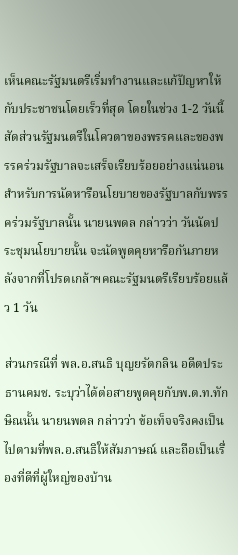เห็นคณะรัฐมนตรีเริ่มทำงานและแก้ปัญหาให้กับประชาชนโดยเร็วที่สุด โดยในช่วง 1-2 วันนี้สัดส่วนรัฐมนตรีในโควตาของพรรคและของพรรคร่วมรัฐบาลจะเสร็จเรียบร้อยอย่างแน่นอน สำหรับการนัดหารือนโยบายของรัฐบาลกับพรรคร่วมรัฐบาลนั้น นายนพดล กล่าวว่า วันนัดประชุมนโยบายนั้น จะนัดพูดคุยหารือกันภายหลังจากที่โปรดเกล้าฯคณะรัฐมนตรีเรียบร้อยแล้ว 1 วัน

ส่วนกรณีที่ พล.อ.สนธิ บุญยรัตกลิน อดีตประธานคมช. ระบุว่าได้ต่อสายพูดคุยกับพ.ต.ท.ทักษิณนั้น นายนพดล กล่าวว่า ข้อเท็จจริงคงเป็นไปตามที่พล.อ.สนธิให้สัมภาษณ์ และถือเป็นเรื่องที่ดีที่ผู้ใหญ่ของบ้าน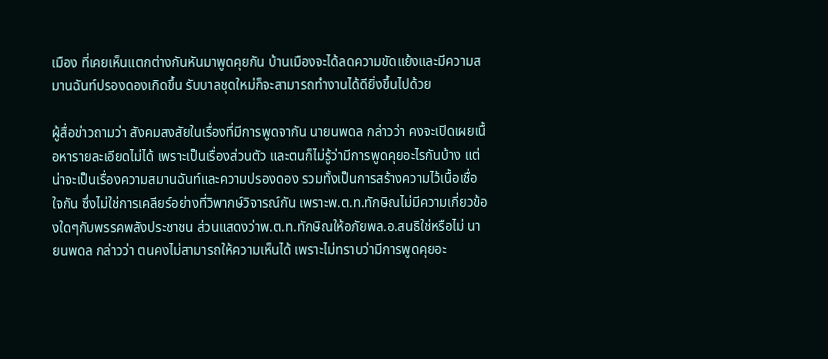เมือง ที่เคยเห็นแตกต่างกันหันมาพูดคุยกัน บ้านเมืองจะได้ลดความขัดแย้งและมีความสมานฉันท์ปรองดองเกิดขึ้น รับบาลชุดใหม่ก็จะสามารถทำงานได้ดียิ่งขึ้นไปด้วย

ผู้สื่อข่าวถามว่า สังคมสงสัยในเรื่องที่มีการพูดจากัน นายนพดล กล่าวว่า คงจะเปิดเผยเนื้อหารายละเอียดไม่ได้ เพราะเป็นเรื่องส่วนตัว และตนก็ไม่รู้ว่ามีการพูดคุยอะไรกันบ้าง แต่น่าจะเป็นเรื่องความสมานฉันท์และความปรองดอง รวมทั้งเป็นการสร้างความไว้เนื้อเชื่อใจกัน ซึ่งไม่ใช่การเคลียร์อย่างที่วิพากษ์วิจารณ์กัน เพราะพ.ต.ท.ทักษิณไม่มีความเกี่ยวข้องใดๆกับพรรคพลังประชาชน ส่วนแสดงว่าพ.ต.ท.ทักษิณให้อภัยพล.อ.สนธิใช่หรือไม่ นายนพดล กล่าวว่า ตนคงไม่สามารถให้ความเห็นได้ เพราะไม่ทราบว่ามีการพูดคุยอะ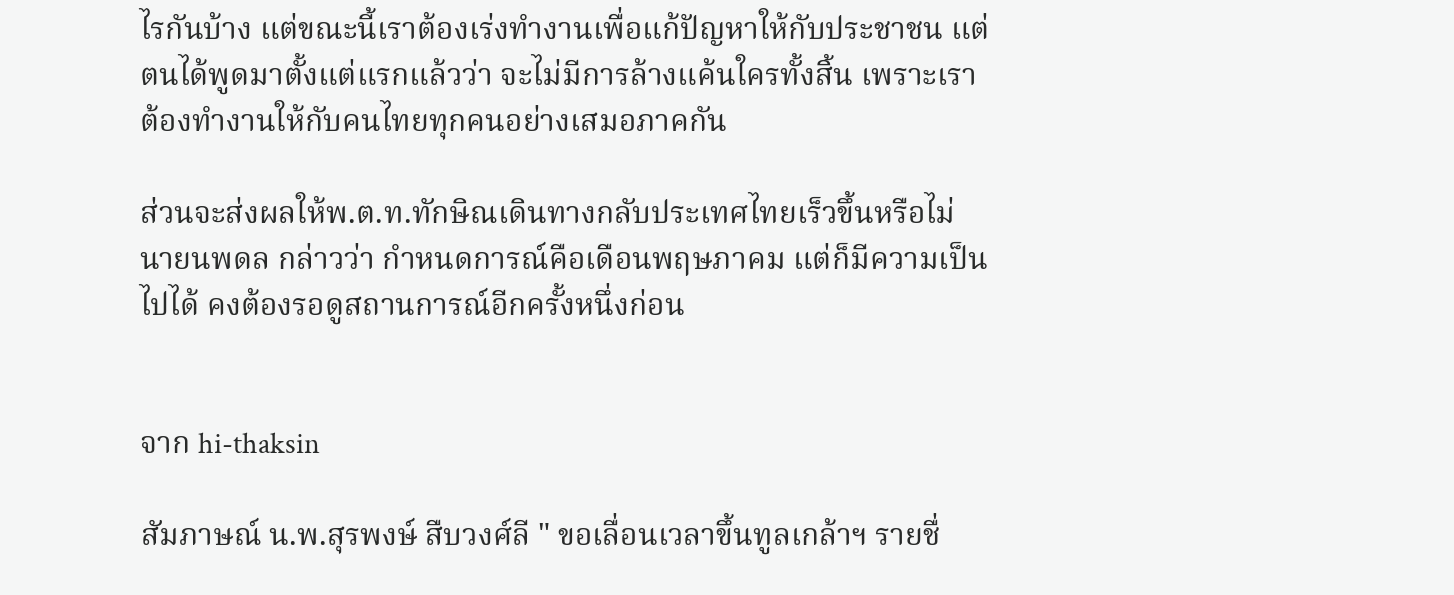ไรกันบ้าง แต่ขณะนี้เราต้องเร่งทำงานเพื่อแก้ปัญหาให้กับประชาชน แต่ตนได้พูดมาตั้งแต่แรกแล้วว่า จะไม่มีการล้างแค้นใครทั้งสิ้น เพราะเราต้องทำงานให้กับคนไทยทุกคนอย่างเสมอภาคกัน

ส่วนจะส่งผลให้พ.ต.ท.ทักษิณเดินทางกลับประเทศไทยเร็วขึ้นหรือไม่ นายนพดล กล่าวว่า กำหนดการณ์คือเดือนพฤษภาคม แต่ก็มีความเป็นไปได้ คงต้องรอดูสถานการณ์อีกครั้งหนึ่งก่อน


จาก hi-thaksin

สัมภาษณ์ น.พ.สุรพงษ์ สืบวงศ์ลี " ขอเลื่อนเวลาขึ้นทูลเกล้าฯ รายชื่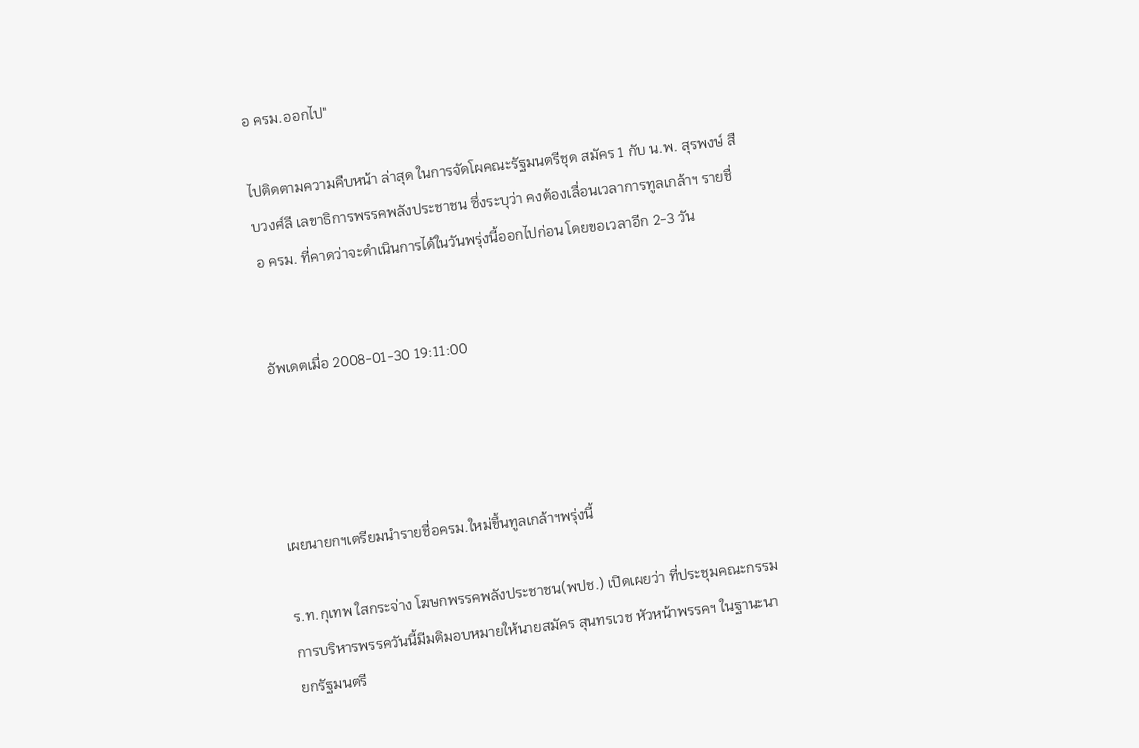อ ครม.ออกไป"

ไปติดตามความคืบหน้า ล่าสุด ในการจัดโผคณะรัฐมนตรีชุด สมัคร 1 กับ น.พ. สุรพงษ์ สืบวงศ์ลี เลขาธิการพรรคพลังประชาชน ซึ่งระบุว่า คงต้องเลื่อนเวลาการทูลเกล้าฯ รายชื่อ ครม. ที่คาดว่าจะดำเนินการได้ในวันพรุ่งนี้ออกไปก่อน โดยขอเวลาอีก 2-3 วัน


อัพเดตเมื่อ 2008-01-30 19:11:00




เผยนายกฯเตรียมนำรายชื่อครม.ใหม่ขึ้นทูลเกล้าฯพรุ่งนี้

ร.ท.กุเทพ ใสกระจ่าง โฆษกพรรคพลังประชาชน(พปช.) เปิดเผยว่า ที่ประชุมคณะกรรมการบริหารพรรควันนี้มีมติมอบหมายให้นายสมัคร สุนทรเวช หัวหน้าพรรคฯ ในฐานะนายกรัฐมนตรี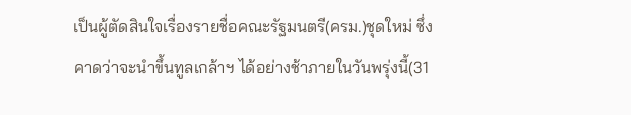เป็นผู้ตัดสินใจเรื่องรายชื่อคณะรัฐมนตรี(ครม.)ชุดใหม่ ซึ่งคาดว่าจะนำขึ้นทูลเกล้าฯ ได้อย่างช้าภายในวันพรุ่งนี้(31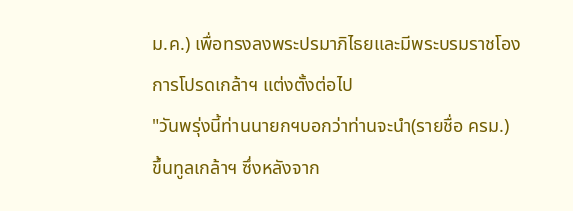ม.ค.) เพื่อทรงลงพระปรมาภิไธยและมีพระบรมราชโองการโปรดเกล้าฯ แต่งตั้งต่อไป
"วันพรุ่งนี้ท่านนายกฯบอกว่าท่านจะนำ(รายชื่อ ครม.) ขึ้นทูลเกล้าฯ ซึ่งหลังจาก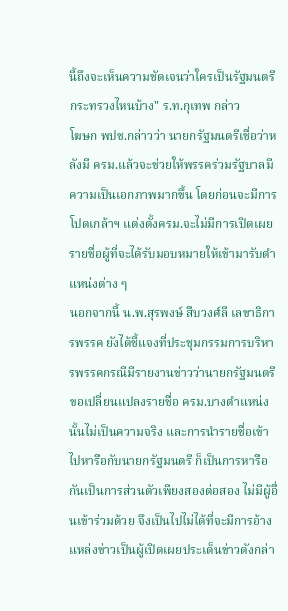นี้ถึงจะเห็นความชัดเจนว่าใครเป็นรัฐมนตรีกระทรวงไหนบ้าง" ร.ท.กุเทพ กล่าว
โฆษก พปช.กล่าวว่า นายกรัฐมนตรีเชื่อว่าหลังมี ครม.แล้วจะช่วยให้พรรคร่วมรัฐบาลมีความเป็นเอกภาพมากขึ้น โดยก่อนจะมีการโปดเกล้าฯ แต่งตั้งครม.จะไม่มีการเปิดเผยรายชื่อผู้ที่จะได้รับมอบหมายให้เข้ามารับตำแหน่งต่าง ๆ
นอกจากนี้ น.พ.สุรพงษ์ สืบวงศ์ลี เลขาธิการพรรค ยังได้ชี้แจงที่ประชุมกรรมการบริหารพรรคกรณีมีรายงานข่าวว่านายกรัฐมนตรีขอเปลี่ยนแปลงรายชื่อ ครม.บางตำแหน่งนั้นไม่เป็นความจริง และการนำรายชื่อเข้าไปหารือกับนายกรัฐมนตรี ก็เป็นการหารือกันเป็นการส่วนตัวเพียงสองต่อสอง ไม่มีผู้อื่นเข้าร่วมด้วย จึงเป็นไปไม่ได้ที่จะมีการอ้างแหล่งข่าวเป็นผู้เปิดเผยประเด็นข่าวดังกล่า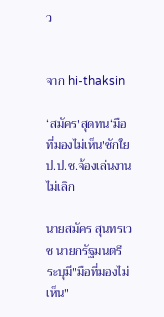ว


จาก hi-thaksin

‘สมัคร'สุดทน‘มือที่มองไม่เห็น'ชักใยป.ป.ช.จ้องเล่นงานไม่เลิก

นายสมัคร สุนทรเวช นายกรัฐมนตรี ระบุมี"มือที่มองไม่เห็น"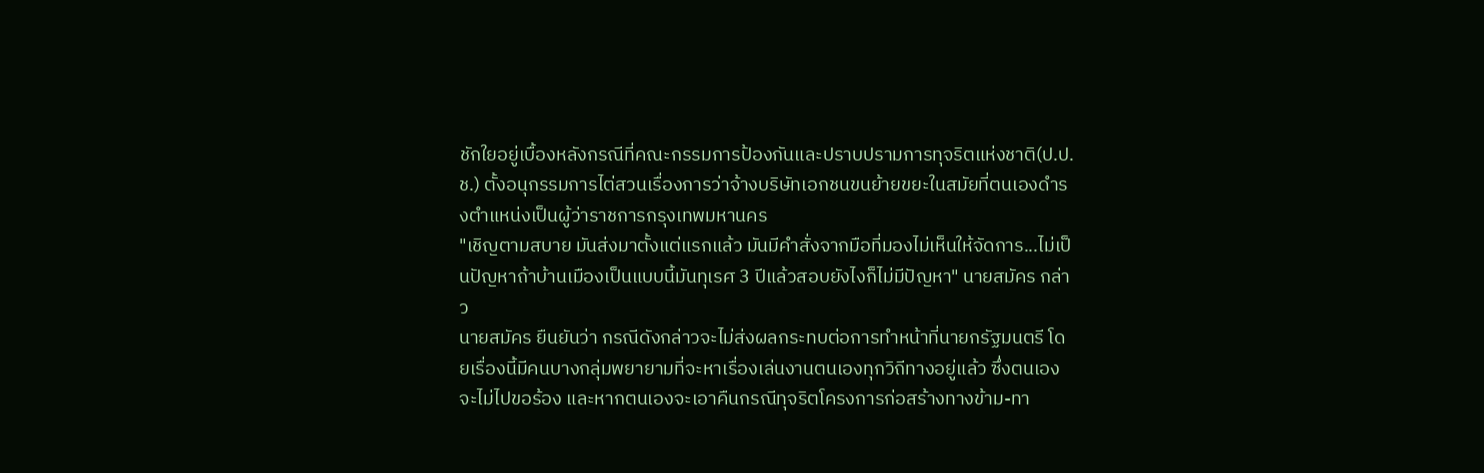ชักใยอยู่เบื้องหลังกรณีที่คณะกรรมการป้องกันและปราบปรามการทุจริตแห่งชาติ(ป.ป.ช.) ตั้งอนุกรรมการไต่สวนเรื่องการว่าจ้างบริษัทเอกชนขนย้ายขยะในสมัยที่ตนเองดำรงตำแหน่งเป็นผู้ว่าราชการกรุงเทพมหานคร
"เชิญตามสบาย มันส่งมาตั้งแต่แรกแล้ว มันมีคำสั่งจากมือที่มองไม่เห็นให้จัดการ...ไม่เป็นปัญหาถ้าบ้านเมืองเป็นแบบนี้มันทุเรศ 3 ปีแล้วสอบยังไงก็ไม่มีปัญหา" นายสมัคร กล่าว
นายสมัคร ยืนยันว่า กรณีดังกล่าวจะไม่ส่งผลกระทบต่อการทำหน้าที่นายกรัฐมนตรี โดยเรื่องนี้มีคนบางกลุ่มพยายามที่จะหาเรื่องเล่นงานตนเองทุกวิถีทางอยู่แล้ว ซึ่งตนเองจะไม่ไปขอร้อง และหากตนเองจะเอาคืนกรณีทุจริตโครงการก่อสร้างทางข้าม-ทา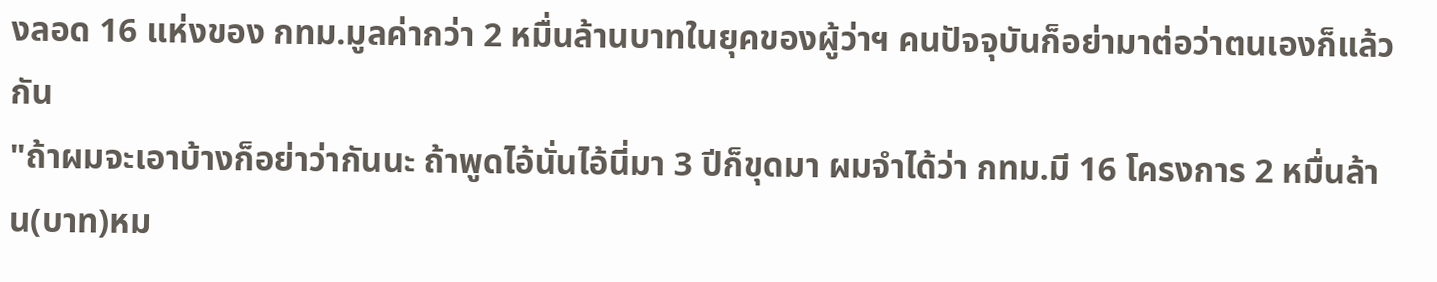งลอด 16 แห่งของ กทม.มูลค่ากว่า 2 หมื่นล้านบาทในยุคของผู้ว่าฯ คนปัจจุบันก็อย่ามาต่อว่าตนเองก็แล้วกัน
"ถ้าผมจะเอาบ้างก็อย่าว่ากันนะ ถ้าพูดไอ้นั่นไอ้นี่มา 3 ปีก็ขุดมา ผมจำได้ว่า กทม.มี 16 โครงการ 2 หมื่นล้าน(บาท)หม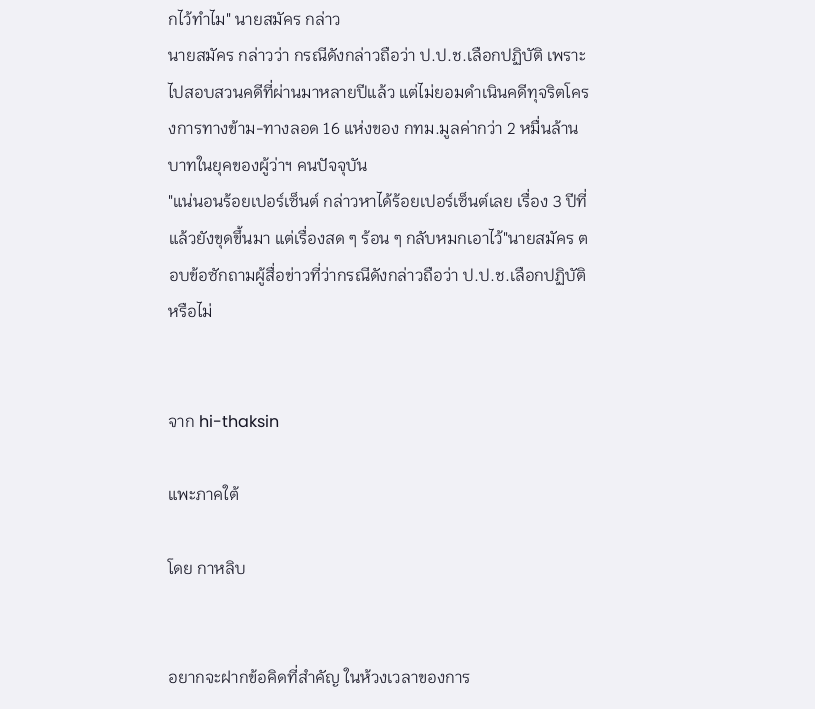กไว้ทำไม" นายสมัคร กล่าว
นายสมัคร กล่าวว่า กรณีดังกล่าวถือว่า ป.ป.ช.เลือกปฏิบัติ เพราะไปสอบสวนคดีที่ผ่านมาหลายปีแล้ว แต่ไม่ยอมดำเนินคดีทุจริตโครงการทางข้าม-ทางลอด 16 แห่งของ กทม.มูลค่ากว่า 2 หมื่นล้านบาทในยุคของผู้ว่าฯ คนปัจจุบัน
"แน่นอนร้อยเปอร์เซ็นต์ กล่าวหาได้ร้อยเปอร์เซ็นต์เลย เรื่อง 3 ปีที่แล้วยังขุดขึ้นมา แต่เรื่องสด ๆ ร้อน ๆ กลับหมกเอาไว้"นายสมัคร ตอบข้อซักถามผู้สื่อข่าวที่ว่ากรณีดังกล่าวถือว่า ป.ป.ช.เลือกปฏิบัติหรือไม่


จาก hi-thaksin

แพะภาคใต้

โดย กาหลิบ


อยากจะฝากข้อคิดที่สำคัญ ในห้วงเวลาของการ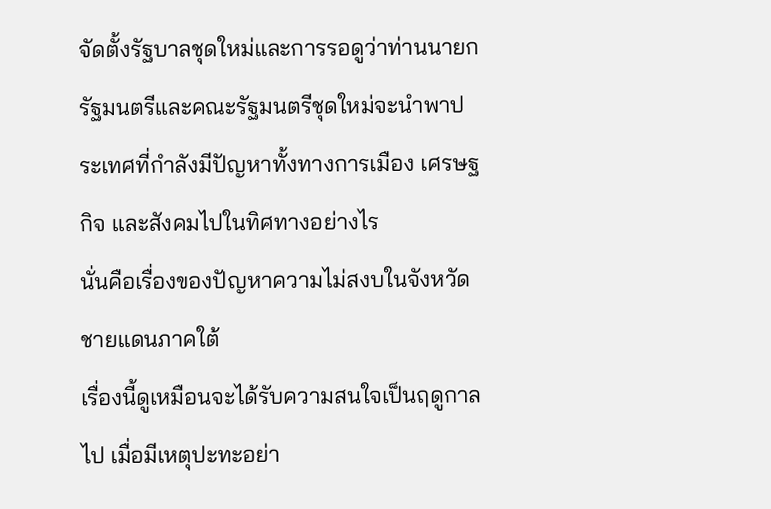จัดตั้งรัฐบาลชุดใหม่และการรอดูว่าท่านนายกรัฐมนตรีและคณะรัฐมนตรีชุดใหม่จะนำพาประเทศที่กำลังมีปัญหาทั้งทางการเมือง เศรษฐกิจ และสังคมไปในทิศทางอย่างไร
นั่นคือเรื่องของปัญหาความไม่สงบในจังหวัดชายแดนภาคใต้
เรื่องนี้ดูเหมือนจะได้รับความสนใจเป็นฤดูกาลไป เมื่อมีเหตุปะทะอย่า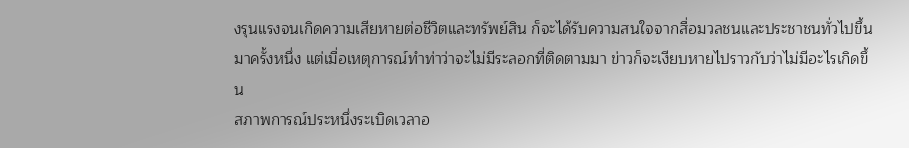งรุนแรงจนเกิดความเสียหายต่อชีวิตและทรัพย์สิน ก็จะได้รับความสนใจจากสื่อมวลชนและประชาชนทั่วไปขึ้นมาครั้งหนึ่ง แต่เมื่อเหตุการณ์ทำท่าว่าจะไม่มีระลอกที่ติดตามมา ข่าวก็จะเงียบหายไปราวกับว่าไม่มีอะไรเกิดขึ้น
สภาพการณ์ประหนึ่งระเบิดเวลาอ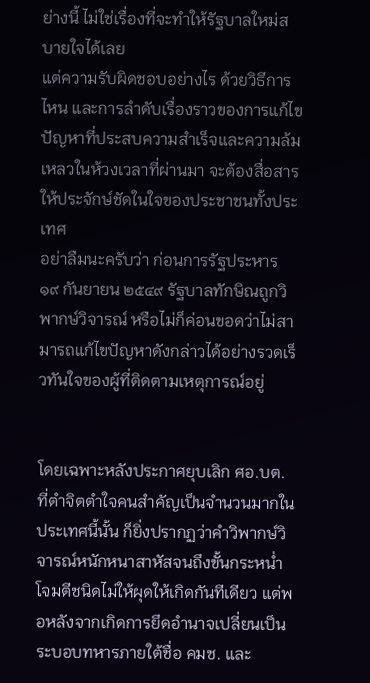ย่างนี้ ไม่ใช่เรื่องที่จะทำให้รัฐบาลใหม่สบายใจได้เลย
แต่ความรับผิดชอบอย่างไร ด้วยวิธีการไหน และการลำดับเรื่องราวของการแก้ไขปัญหาที่ประสบความสำเร็จและความล้มเหลวในห้วงเวลาที่ผ่านมา จะต้องสื่อสารให้ประจักษ์ชัดในใจของประชาชนทั้งประเทศ
อย่าลืมนะครับว่า ก่อนการรัฐประหาร ๑๙ กันยายน ๒๕๔๙ รัฐบาลทักษิณถูกวิพากษ์วิจารณ์ หรือไม่ก็ค่อนขอดว่าไม่สามารถแก้ไขปัญหาดังกล่าวได้อย่างรวดเร็วทันใจของผู้ที่ติดตามเหตุการณ์อยู่


โดยเฉพาะหลังประกาศยุบเลิก ศอ.บต. ที่ตำจิตตำใจคนสำคัญเป็นจำนวนมากในประเทศนี้นั้น ก็ยิ่งปรากฏว่าคำวิพากษ์วิจารณ์หนักหนาสาหัสจนถึงขั้นกระหน่ำโจมตีชนิดไม่ให้ผุดให้เกิดกันทีเดียว แต่พอหลังจากเกิดการยึดอำนาจเปลี่ยนเป็นระบอบทหารภายใต้ชื่อ คมช. และ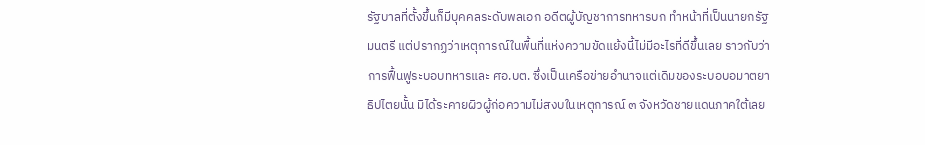รัฐบาลที่ตั้งขึ้นก็มีบุคคลระดับพลเอก อดีตผู้บัญชาการทหารบก ทำหน้าที่เป็นนายกรัฐมนตรี แต่ปรากฏว่าเหตุการณ์ในพื้นที่แห่งความขัดแย้งนี้ไม่มีอะไรที่ดีขึ้นเลย ราวกับว่าการฟื้นฟูระบอบทหารและ ศอ.บต. ซึ่งเป็นเครือข่ายอำนาจแต่เดิมของระบอบอมาตยาธิปไตยนั้น มิได้ระคายผิวผู้ก่อความไม่สงบในเหตุการณ์ ๓ จังหวัดชายแดนภาคใต้เลย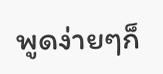พูดง่ายๆก็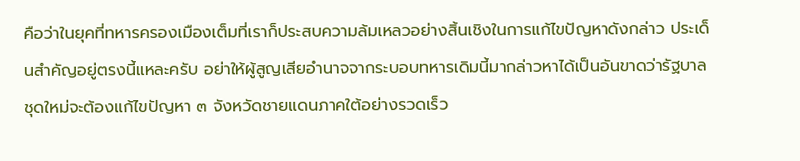คือว่าในยุคที่ทหารครองเมืองเต็มที่เราก็ประสบความล้มเหลวอย่างสิ้นเชิงในการแก้ไขปัญหาดังกล่าว ประเด็นสำคัญอยู่ตรงนี้แหละครับ อย่าให้ผู้สูญเสียอำนาจจากระบอบทหารเดิมนี้มากล่าวหาได้เป็นอันขาดว่ารัฐบาลชุดใหม่จะต้องแก้ไขปัญหา ๓ จังหวัดชายแดนภาคใต้อย่างรวดเร็ว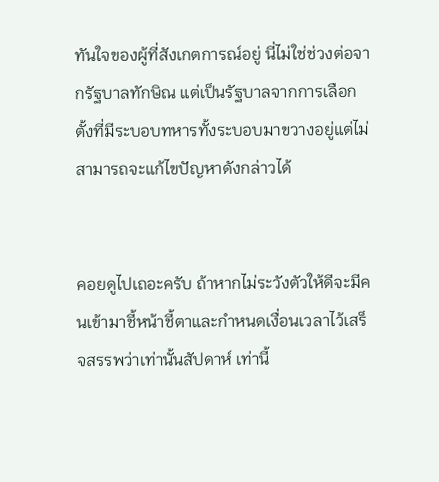ทันใจของผู้ที่สังเกตการณ์อยู่ นี่ไม่ใช่ช่วงต่อจากรัฐบาลทักษิณ แต่เป็นรัฐบาลจากการเลือกตั้งที่มีระบอบทหารทั้งระบอบมาขวางอยู่แต่ไม่สามารถจะแก้ไขปัญหาดังกล่าวได้


คอยดูไปเถอะครับ ถ้าหากไม่ระวังตัวให้ดีจะมีคนเข้ามาชี้หน้าชี้ตาและกำหนดเงื่อนเวลาไว้เสร็จสรรพว่าเท่านั้นสัปดาห์ เท่านี้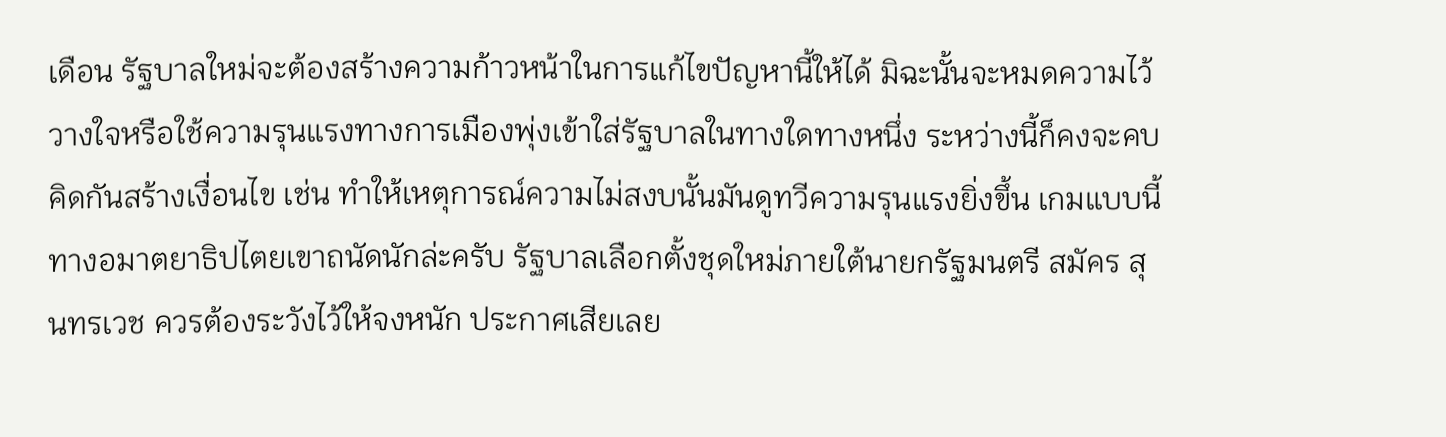เดือน รัฐบาลใหม่จะต้องสร้างความก้าวหน้าในการแก้ไขปัญหานี้ให้ได้ มิฉะนั้นจะหมดความไว้วางใจหรือใช้ความรุนแรงทางการเมืองพุ่งเข้าใส่รัฐบาลในทางใดทางหนึ่ง ระหว่างนี้ก็คงจะคบคิดกันสร้างเงื่อนไข เช่น ทำให้เหตุการณ์ความไม่สงบนั้นมันดูทวีความรุนแรงยิ่งขึ้น เกมแบบนี้ทางอมาตยาธิปไตยเขาถนัดนักล่ะครับ รัฐบาลเลือกตั้งชุดใหม่ภายใต้นายกรัฐมนตรี สมัคร สุนทรเวช ควรต้องระวังไว้ให้จงหนัก ประกาศเสียเลย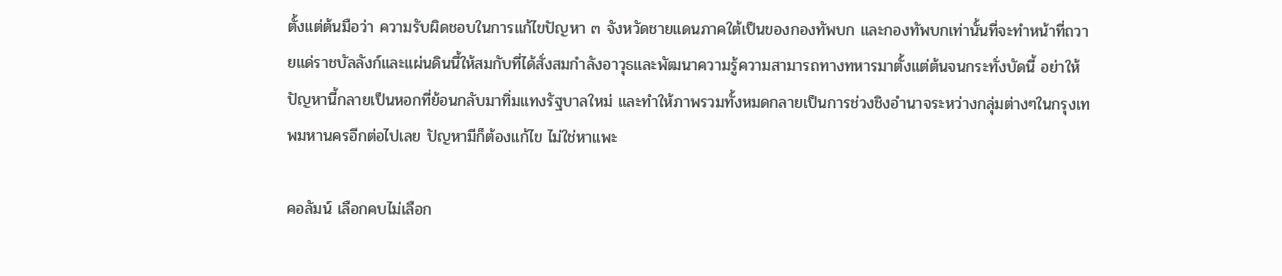ตั้งแต่ต้นมือว่า ความรับผิดชอบในการแก้ไขปัญหา ๓ จังหวัดชายแดนภาคใต้เป็นของกองทัพบก และกองทัพบกเท่านั้นที่จะทำหน้าที่ถวายแด่ราชบัลลังก์และแผ่นดินนี้ให้สมกับที่ได้สั่งสมกำลังอาวุธและพัฒนาความรู้ความสามารถทางทหารมาตั้งแต่ต้นจนกระทั่งบัดนี้ อย่าให้ปัญหานี้กลายเป็นหอกที่ย้อนกลับมาทิ่มแทงรัฐบาลใหม่ และทำให้ภาพรวมทั้งหมดกลายเป็นการช่วงชิงอำนาจระหว่างกลุ่มต่างๆในกรุงเทพมหานครอีกต่อไปเลย ปัญหามีก็ต้องแก้ไข ไม่ใช่หาแพะ

คอลัมน์ เลือกคบไม่เลือก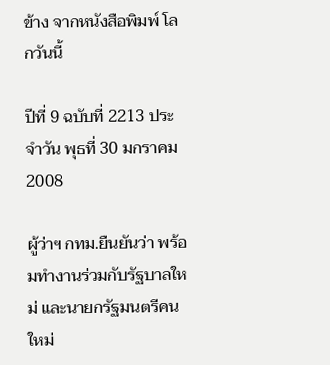ข้าง จากหนังสือพิมพ์ โลกวันนี้

ปีที่ 9 ฉบับที่ 2213 ประจำวัน พุธที่ 30 มกราคม 2008

ผู้ว่าฯ กทม.ยืนยันว่า พร้อมทำงานร่วมกับรัฐบาลใหม่ และนายกรัฐมนตรีคนใหม่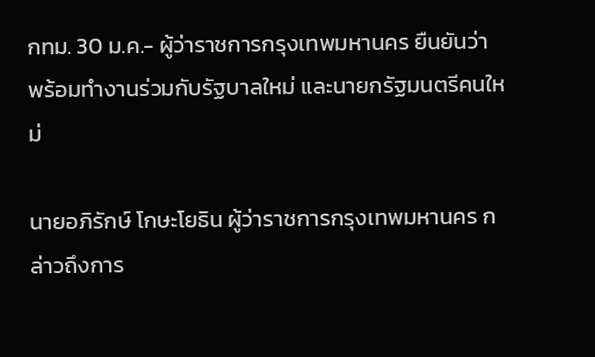กทม. 30 ม.ค.- ผู้ว่าราชการกรุงเทพมหานคร ยืนยันว่า พร้อมทำงานร่วมกับรัฐบาลใหม่ และนายกรัฐมนตรีคนใหม่

นายอภิรักษ์ โกษะโยธิน ผู้ว่าราชการกรุงเทพมหานคร กล่าวถึงการ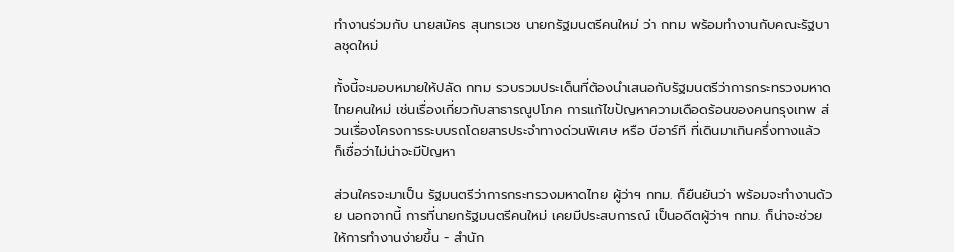ทำงานร่วมกับ นายสมัคร สุนทรเวช นายกรัฐมนตรีคนใหม่ ว่า กทม พร้อมทำงานกับคณะรัฐบาลชุดใหม่

ทั้งนี้จะมอบหมายให้ปลัด กทม รวบรวมประเด็นที่ต้องนำเสนอกับรัฐมนตรีว่าการกระทรวงมหาดไทยคนใหม่ เช่นเรื่องเกี่ยวกับสาธารณูปโภค การแก้ไขปัญหาความเดือดร้อนของคนกรุงเทพ ส่วนเรื่องโครงการระบบรถโดยสารประจำทางด่วนพิเศษ หรือ บีอาร์ที ที่เดินมาเกินครึ่งทางแล้ว ก็เชื่อว่าไม่น่าจะมีปัญหา

ส่วนใครจะมาเป็น รัฐมนตรีว่าการกระทรวงมหาดไทย ผู้ว่าฯ กทม. ก็ยืนยันว่า พร้อมจะทำงานด้วย นอกจากนี้ การที่นายกรัฐมนตรีคนใหม่ เคยมีประสบการณ์ เป็นอดีตผู้ว่าฯ กทม. ก็น่าจะช่วยให้การทำงานง่ายขึ้น - สำนัก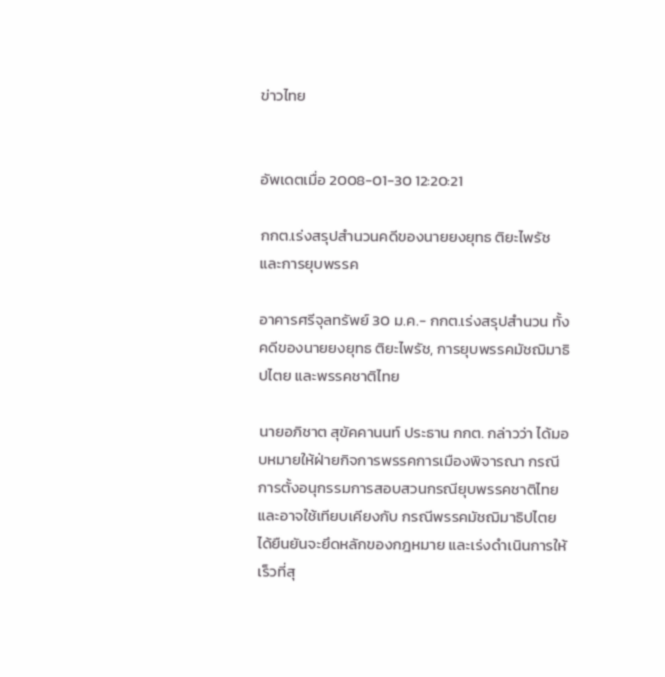ข่าวไทย


อัพเดตเมื่อ 2008-01-30 12:20:21

กกต.เร่งสรุปสำนวนคดีของนายยงยุทธ ติยะไพรัช และการยุบพรรค

อาคารศรีจุลทรัพย์ 30 ม.ค.- กกต.เร่งสรุปสำนวน ทั้งคดีของนายยงยุทธ ติยะไพรัช, การยุบพรรคมัชฌิมาธิปไตย และพรรคชาติไทย

นายอภิชาต สุขัคคานนท์ ประธาน กกต. กล่าวว่า ได้มอบหมายให้ฝ่ายกิจการพรรคการเมืองพิจารณา กรณีการตั้งอนุกรรมการสอบสวนกรณียุบพรรคชาติไทย และอาจใช้เทียบเคียงกับ กรณีพรรคมัชฌิมาธิปไตยได้ยืนยันจะยึดหลักของกฎหมาย และเร่งดำเนินการให้เร็วที่สุ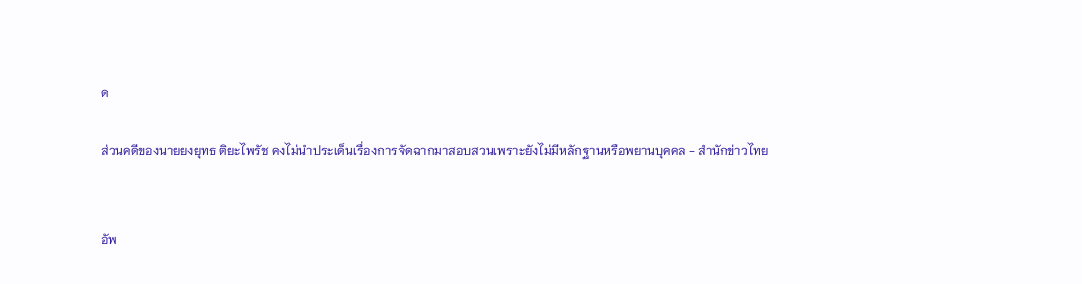ด

ส่วนคดีของนายยงยุทธ ติยะไพรัช คงไม่นำประเด็นเรื่องการจัดฉากมาสอบสวนเพราะยังไม่มีหลักฐานหรือพยานบุคคล - สำนักข่าวไทย


อัพ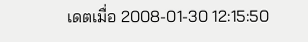เดตเมื่อ 2008-01-30 12:15:50